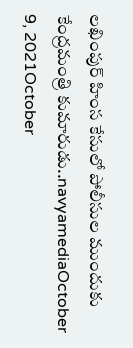లఖింపుర్ హింస కేసులో పోలీసుల ముందుకు కేంద్రమంత్రి కుమారుడు..navyamediaOctober 9, 2021October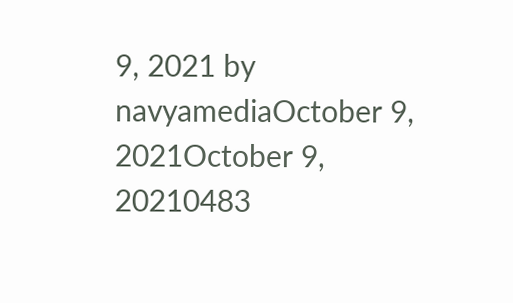9, 2021 by navyamediaOctober 9, 2021October 9, 20210483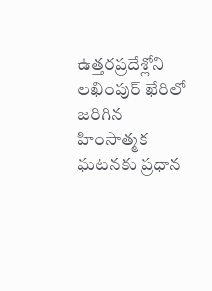ఉత్తరప్రదేశ్లోని లఖింపుర్ ఖేరిలో జరిగిన హింసాత్మక ఘటనకు ప్రధాన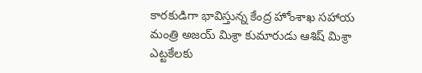కారకుడిగా భావిస్తున్న కేంద్ర హోంశాఖ సహాయ మంత్రి అజయ్ మిశ్రా కుమారుడు ఆశిష్ మిశ్రా ఎట్టకేలకు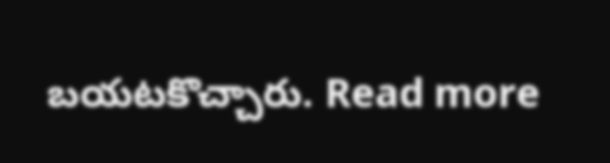బయటకొచ్చారు. Read more